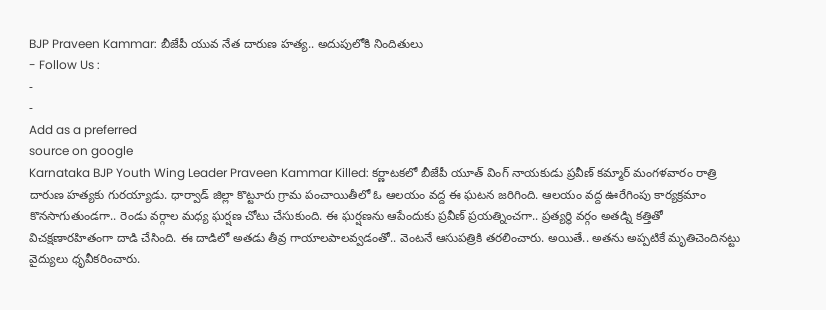BJP Praveen Kammar: బీజేపీ యువ నేత దారుణ హత్య.. అదుపులోకి నిందితులు
- Follow Us :
-
-
Add as a preferred
source on google
Karnataka BJP Youth Wing Leader Praveen Kammar Killed: కర్ణాటకలో బీజేపీ యూత్ వింగ్ నాయకుడు ప్రవీణ్ కమ్మార్ మంగళవారం రాత్రి దారుణ హత్యకు గురయ్యాడు. ధార్వాడ్ జిల్లా కొట్టూరు గ్రామ పంచాయితీలో ఓ ఆలయం వద్ద ఈ ఘటన జరిగింది. ఆలయం వద్ద ఊరేగింపు కార్యక్రమాం కొనసాగుతుండగా.. రెండు వర్గాల మధ్య ఘర్షణ చోటు చేసుకుంది. ఈ ఘర్షణను ఆపేందుకు ప్రవీణ్ ప్రయత్నించగా.. ప్రత్యర్థి వర్గం అతడ్ని కత్తితో విచక్షణారహితంగా దాడి చేసింది. ఈ దాడిలో అతడు తీవ్ర గాయాలపాలవ్వడంతో.. వెంటనే ఆసుపత్రికి తరలించారు. అయితే.. అతను అప్పటికే మృతిచెందినట్టు వైద్యులు ధృవీకరించారు.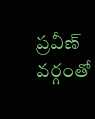ప్రవీణ్ వర్గంతో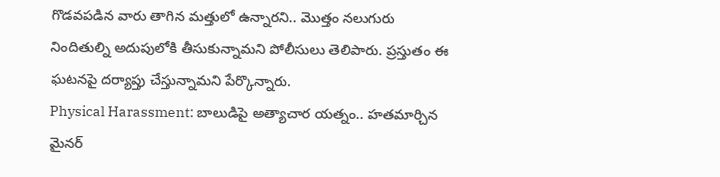గొడవపడిన వారు తాగిన మత్తులో ఉన్నారని.. మొత్తం నలుగురు నిందితుల్ని అదుపులోకి తీసుకున్నామని పోలీసులు తెలిపారు. ప్రస్తుతం ఈ ఘటనపై దర్యాప్తు చేస్తున్నామని పేర్కొన్నారు.
Physical Harassment: బాలుడిపై అత్యాచార యత్నం.. హతమార్చిన మైనర్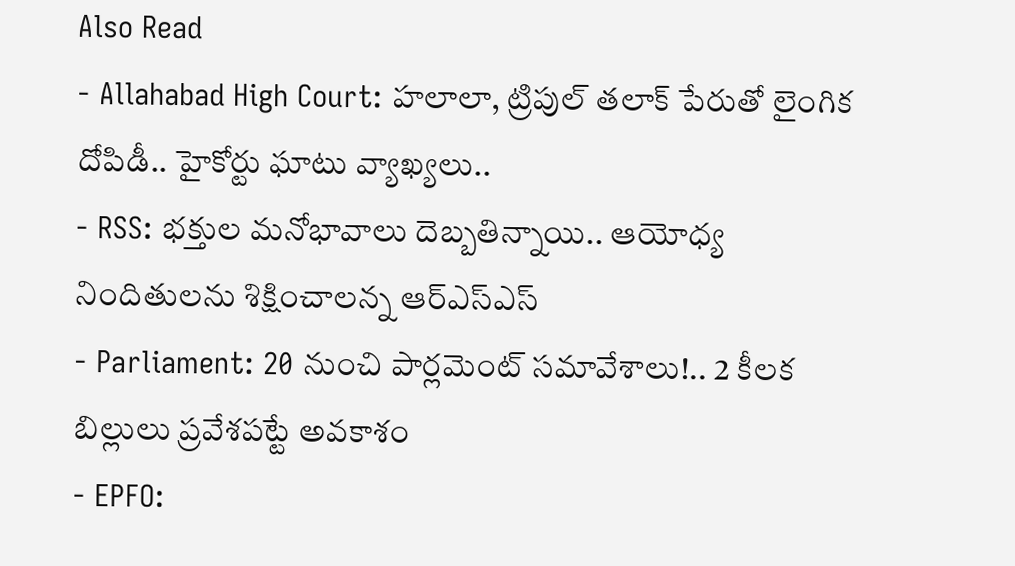Also Read
- Allahabad High Court: హలాలా, ట్రిపుల్ తలాక్ పేరుతో లైంగిక దోపిడీ.. హైకోర్టు ఘాటు వ్యాఖ్యలు..
- RSS: భక్తుల మనోభావాలు దెబ్బతిన్నాయి.. ఆయోధ్య నిందితులను శిక్షించాలన్న ఆర్ఎస్ఎస్
- Parliament: 20 నుంచి పార్లమెంట్ సమావేశాలు!.. 2 కీలక బిల్లులు ప్రవేశపట్టే అవకాశం
- EPFO: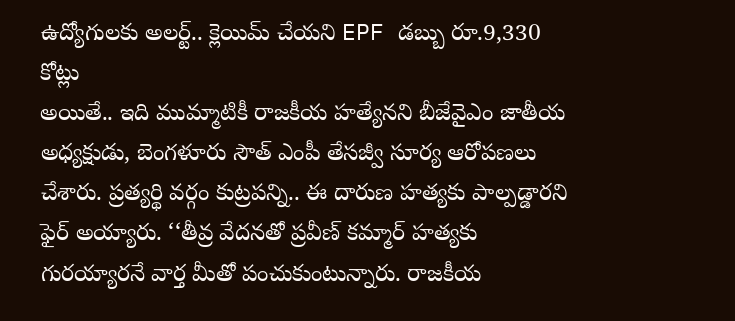ఉద్యోగులకు అలర్ట్.. క్లెయిమ్ చేయని EPF డబ్బు రూ.9,330 కోట్లు
అయితే.. ఇది ముమ్మాటికీ రాజకీయ హత్యేనని బీజేవైఎం జాతీయ అధ్యక్షుడు, బెంగళూరు సౌత్ ఎంపీ తేసజ్వీ సూర్య ఆరోపణలు చేశారు. ప్రత్యర్థి వర్గం కుట్రపన్ని.. ఈ దారుణ హత్యకు పాల్పడ్డారని ఫైర్ అయ్యారు. ‘‘తీవ్ర వేదనతో ప్రవీణ్ కమ్మార్ హత్యకు గురయ్యారనే వార్త మీతో పంచుకుంటున్నారు. రాజకీయ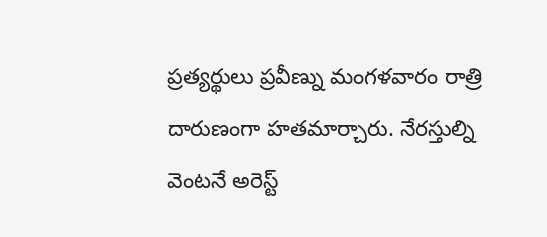ప్రత్యర్థులు ప్రవీణ్ను మంగళవారం రాత్రి దారుణంగా హతమార్చారు. నేరస్తుల్ని వెంటనే అరెస్ట్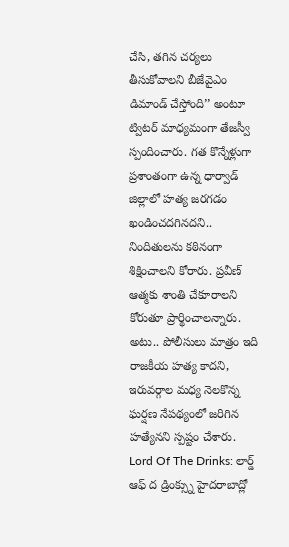చేసి, తగిన చర్యలు తీసుకోవాలని బీజేవైఎం డిమాండ్ చేస్తోంది’’ అంటూ ట్విటర్ మాధ్యమంగా తేజస్వీ స్పందించారు. గత కొన్నేళ్లుగా ప్రశాంతంగా ఉన్న ధార్వాడ్ జిల్లాలో హత్య జరగడం ఖండించదగినదని.. నిందితులను కఠినంగా శిక్షించాలని కోరారు. ప్రవీణ్ ఆత్మకు శాంతి చేకూరాలని కోరుతూ ప్రార్థించాలన్నారు. అటు.. పోలీసులు మాత్రం ఇది రాజకీయ హత్య కాదని, ఇరువర్గాల మధ్య నెలకొన్న ఘర్షణ నేపథ్యంలో జరిగిన హత్యేనని స్పష్టం చేశారు.
Lord Of The Drinks: లార్డ్ ఆఫ్ ద డ్రింక్స్ను హైదరాబాద్లో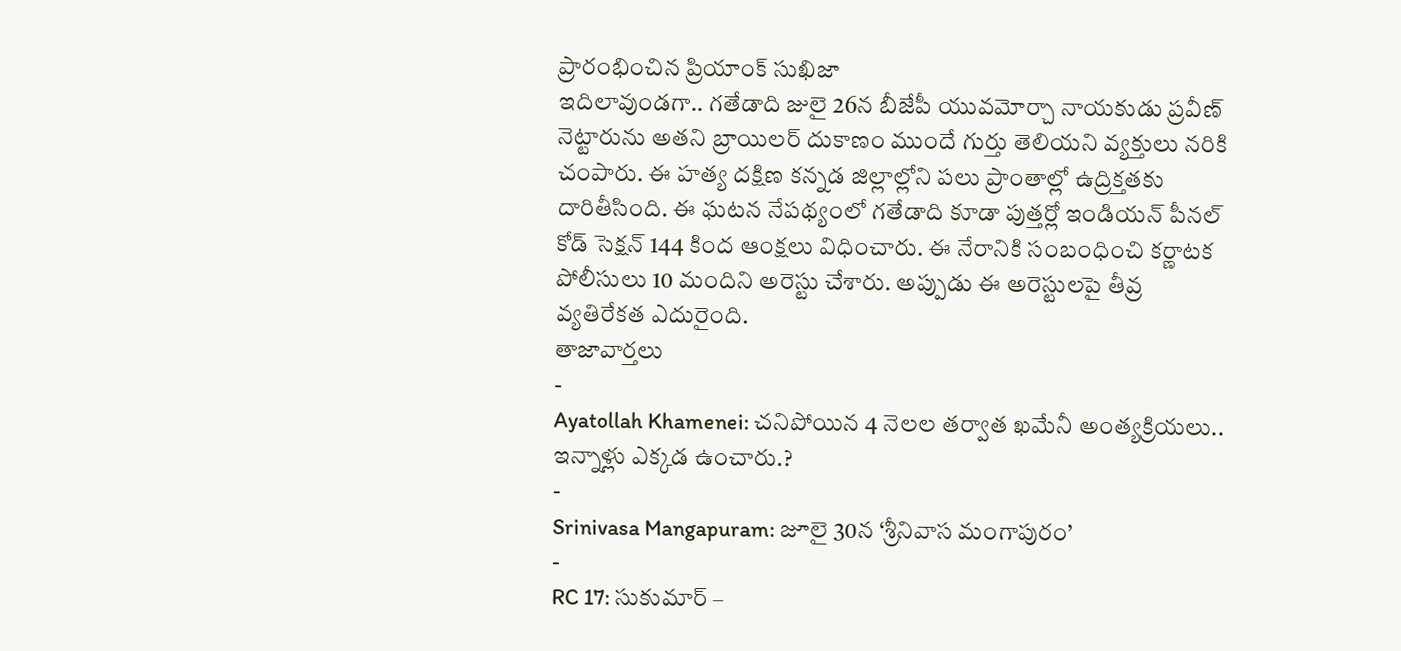ప్రారంభించిన ప్రియాంక్ సుఖిజా
ఇదిలావుండగా.. గతేడాది జులై 26న బీజేపీ యువమోర్చా నాయకుడు ప్రవీణ్ నెట్టారును అతని బ్రాయిలర్ దుకాణం ముందే గుర్తు తెలియని వ్యక్తులు నరికి చంపారు. ఈ హత్య దక్షిణ కన్నడ జిల్లాల్లోని పలు ప్రాంతాల్లో ఉద్రిక్తతకు దారితీసింది. ఈ ఘటన నేపథ్యంలో గతేడాది కూడా పుత్తర్లో ఇండియన్ పీనల్ కోడ్ సెక్షన్ 144 కింద ఆంక్షలు విధించారు. ఈ నేరానికి సంబంధించి కర్ణాటక పోలీసులు 10 మందిని అరెస్టు చేశారు. అప్పుడు ఈ అరెస్టులపై తీవ్ర వ్యతిరేకత ఎదురైంది.
తాజావార్తలు
-
Ayatollah Khamenei: చనిపోయిన 4 నెలల తర్వాత ఖమేనీ అంత్యక్రియలు.. ఇన్నాళ్లు ఎక్కడ ఉంచారు.?
-
Srinivasa Mangapuram: జూలై 30న ‘శ్రీనివాస మంగాపురం’
-
RC 17: సుకుమార్ –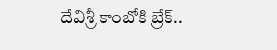దేవిశ్రీ కాంబోకి బ్రేక్..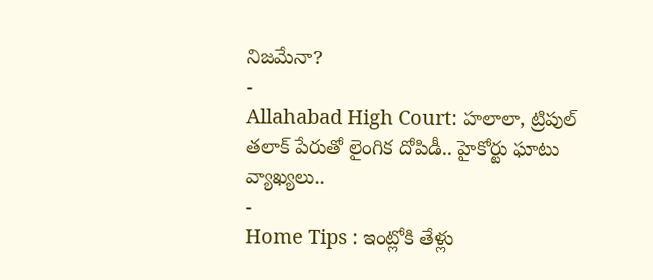నిజమేనా?
-
Allahabad High Court: హలాలా, ట్రిపుల్ తలాక్ పేరుతో లైంగిక దోపిడీ.. హైకోర్టు ఘాటు వ్యాఖ్యలు..
-
Home Tips : ఇంట్లోకి తేళ్లు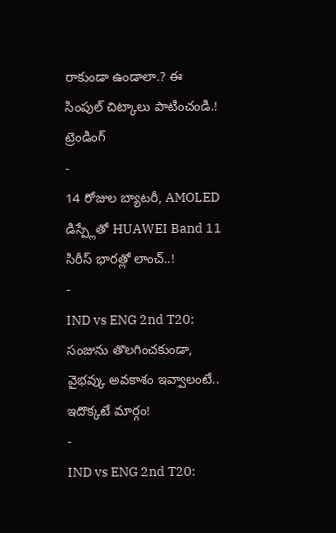రాకుండా ఉండాలా.? ఈ సింపుల్ చిట్కాలు పాటించండి.!
ట్రెండింగ్
-
14 రోజుల బ్యాటరీ, AMOLED డిస్ప్లేతో HUAWEI Band 11 సిరీస్ భారత్లో లాంచ్..!
-
IND vs ENG 2nd T20: సంజును తొలగించకుండా, వైభవ్కు అవకాశం ఇవ్వాలంటే.. ఇదొక్కటే మార్గం!
-
IND vs ENG 2nd T20: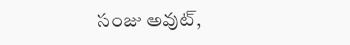సంజు అవుట్,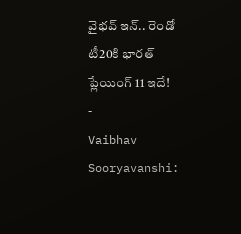వైభవ్ ఇన్.. రెండో టీ20కి భారత్ ప్లేయింగ్ 11 ఇదే!
-
Vaibhav Sooryavanshi: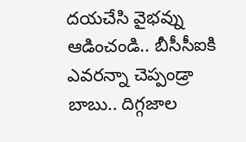దయచేసి వైభవ్ను ఆడించండి.. బీసీసీఐకి ఎవరన్నా చెప్పండ్రా బాబు.. దిగ్గజాల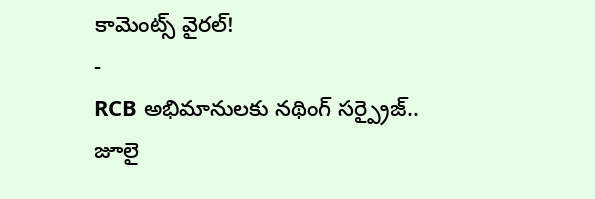కామెంట్స్ వైరల్!
-
RCB అభిమానులకు నథింగ్ సర్ప్రైజ్.. జూలై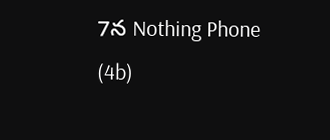7న Nothing Phone (4b)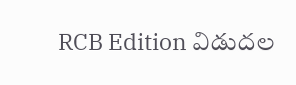RCB Edition విడుదల